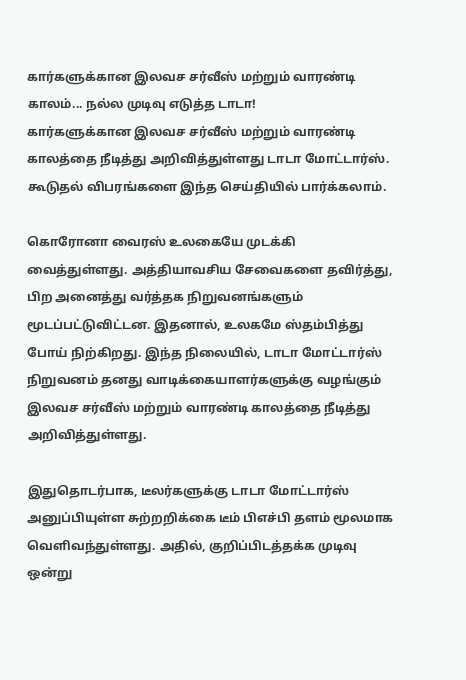கார்களுக்கான இலவச சர்வீஸ் மற்றும் வாரண்டி காலம்... நல்ல முடிவு எடுத்த டாடா!
கார்களுக்கான இலவச சர்வீஸ் மற்றும் வாரண்டி காலத்தை நீடித்து அறிவித்துள்ளது டாடா மோட்டார்ஸ். கூடுதல் விபரங்களை இந்த செய்தியில் பார்க்கலாம்.

கொரோனா வைரஸ் உலகையே முடக்கி வைத்துள்ளது. அத்தியாவசிய சேவைகளை தவிர்த்து, பிற அனைத்து வர்த்தக நிறுவனங்களும் மூடப்பட்டுவிட்டன. இதனால், உலகமே ஸ்தம்பித்து போய் நிற்கிறது. இந்த நிலையில், டாடா மோட்டார்ஸ் நிறுவனம் தனது வாடிக்கையாளர்களுக்கு வழங்கும் இலவச சர்வீஸ் மற்றும் வாரண்டி காலத்தை நீடித்து அறிவித்துள்ளது.

இதுதொடர்பாக, டீலர்களுக்கு டாடா மோட்டார்ஸ் அனுப்பியுள்ள சுற்றறிக்கை டீம் பிஎச்பி தளம் மூலமாக வெளிவந்துள்ளது. அதில், குறிப்பிடத்தக்க முடிவு ஒன்று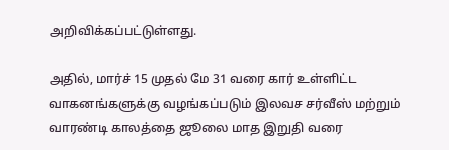அறிவிக்கப்பட்டுள்ளது.

அதில், மார்ச் 15 முதல் மே 31 வரை கார் உள்ளிட்ட வாகனங்களுக்கு வழங்கப்படும் இலவச சர்வீஸ் மற்றும் வாரண்டி காலத்தை ஜூலை மாத இறுதி வரை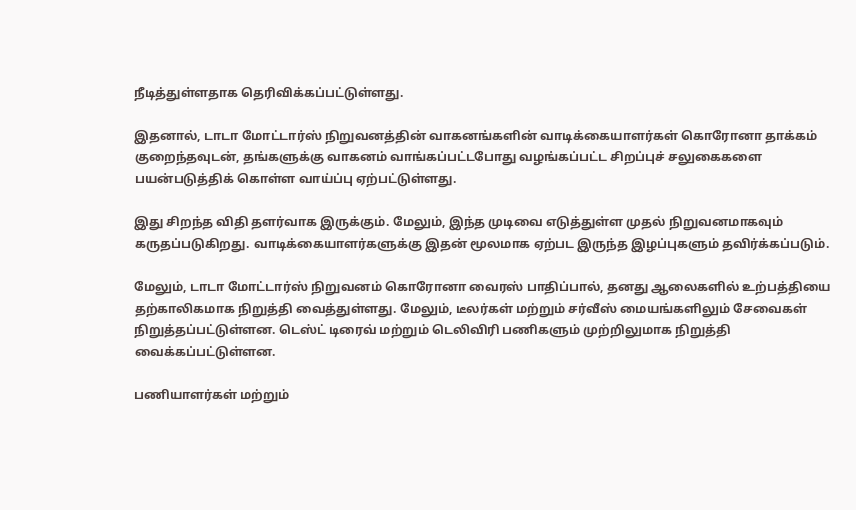நீடித்துள்ளதாக தெரிவிக்கப்பட்டுள்ளது.

இதனால், டாடா மோட்டார்ஸ் நிறுவனத்தின் வாகனங்களின் வாடிக்கையாளர்கள் கொரோனா தாக்கம் குறைந்தவுடன், தங்களுக்கு வாகனம் வாங்கப்பட்டபோது வழங்கப்பட்ட சிறப்புச் சலுகைகளை பயன்படுத்திக் கொள்ள வாய்ப்பு ஏற்பட்டுள்ளது.

இது சிறந்த விதி தளர்வாக இருக்கும். மேலும், இந்த முடிவை எடுத்துள்ள முதல் நிறுவனமாகவும் கருதப்படுகிறது. வாடிக்கையாளர்களுக்கு இதன் மூலமாக ஏற்பட இருந்த இழப்புகளும் தவிர்க்கப்படும்.

மேலும், டாடா மோட்டார்ஸ் நிறுவனம் கொரோனா வைரஸ் பாதிப்பால், தனது ஆலைகளில் உற்பத்தியை தற்காலிகமாக நிறுத்தி வைத்துள்ளது. மேலும், டீலர்கள் மற்றும் சர்வீஸ் மையங்களிலும் சேவைகள் நிறுத்தப்பட்டுள்ளன. டெஸ்ட் டிரைவ் மற்றும் டெலிவிரி பணிகளும் முற்றிலுமாக நிறுத்தி வைக்கப்பட்டுள்ளன.

பணியாளர்கள் மற்றும்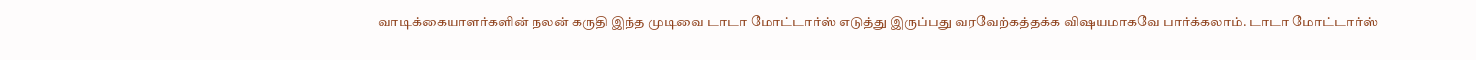வாடிக்கையாளர்களின் நலன் கருதி இந்த முடிவை டாடா மோட்டார்ஸ் எடுத்து இருப்பது வரவேற்கத்தக்க விஷயமாகவே பார்க்கலாம். டாடா மோட்டார்ஸ்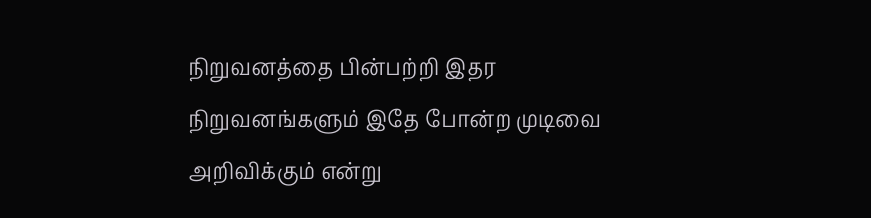நிறுவனத்தை பின்பற்றி இதர நிறுவனங்களும் இதே போன்ற முடிவை அறிவிக்கும் என்று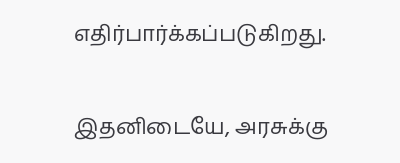எதிர்பார்க்கப்படுகிறது.

இதனிடையே, அரசுக்கு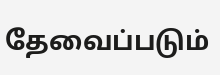தேவைப்படும்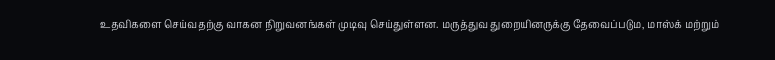உதவிகளை செய்வதற்கு வாகன நிறுவனங்கள் முடிவு செய்துள்ளன. மருத்துவ துறையினருக்கு தேவைப்படும, மாஸ்க் மற்றும்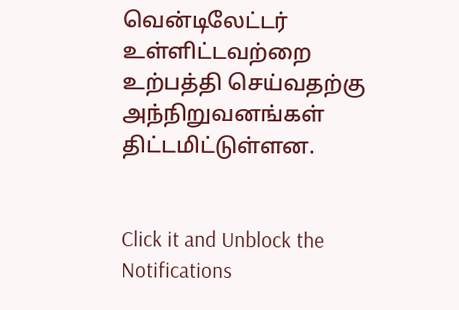வென்டிலேட்டர் உள்ளிட்டவற்றை உற்பத்தி செய்வதற்கு அந்நிறுவனங்கள் திட்டமிட்டுள்ளன.


Click it and Unblock the Notifications